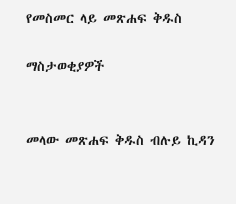የመስመር ላይ መጽሐፍ ቅዱስ

ማስታወቂያዎች


መላው መጽሐፍ ቅዱስ ብሉይ ኪዳን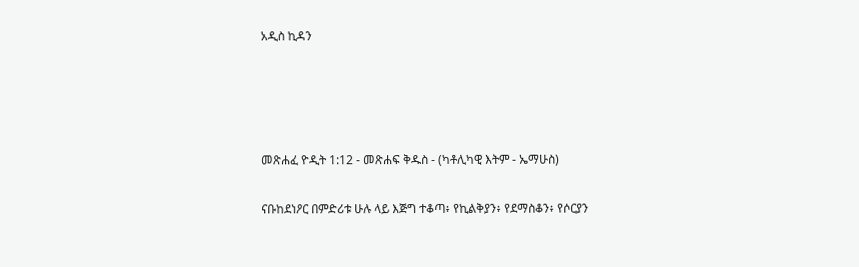አዲስ ኪዳን




መጽሐፈ ዮዲት 1:12 - መጽሐፍ ቅዱስ - (ካቶሊካዊ እትም - ኤማሁስ)

ናቡከደነዖር በምድሪቱ ሁሉ ላይ እጅግ ተቆጣ፥ የኪልቅያን፥ የደማስቆን፥ የሶርያን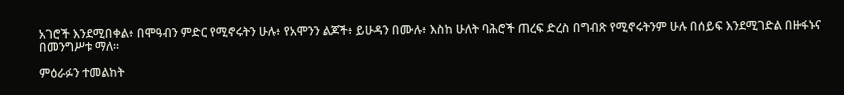አገሮች እንደሚበቀል፥ በሞዓብን ምድር የሚኖሩትን ሁሉ፥ የአሞንን ልጆች፥ ይሁዳን በሙሉ፥ እስከ ሁለት ባሕሮች ጠረፍ ድረስ በግብጽ የሚኖሩትንም ሁሉ በሰይፍ እንደሚገድል በዙፋኑና በመንግሥቱ ማለ።

ምዕራፉን ተመልከት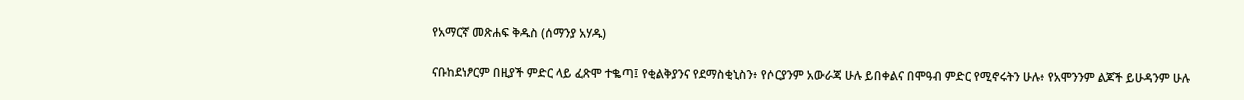የአማርኛ መጽሐፍ ቅዱስ (ሰማንያ አሃዱ)

ናቡከደነፆርም በዚያች ምድር ላይ ፈጽሞ ተቈጣ፤ የቂልቅያንና የደማስቂኒስን፥ የሶርያንም አውራጃ ሁሉ ይበቀልና በሞዓብ ምድር የሚኖሩትን ሁሉ፥ የአሞንንም ልጆች ይሁዳንም ሁሉ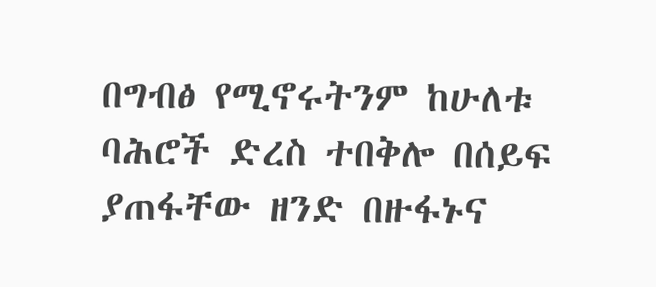በግብፅ የሚኖሩትንም ከሁለቱ ባሕሮች ድረስ ተበቅሎ በሰይፍ ያጠፋቸው ዘንድ በዙፋኑና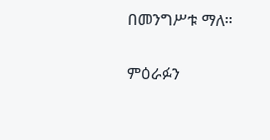በመንግሥቱ ማለ።

ምዕራፉን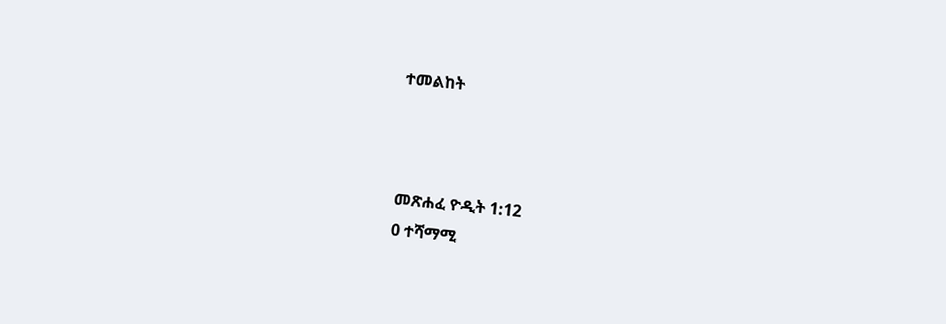ተመልከት



መጽሐፈ ዮዲት 1:12
0 ተሻማሚ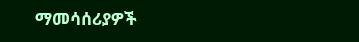ማመሳሰሪያዎች